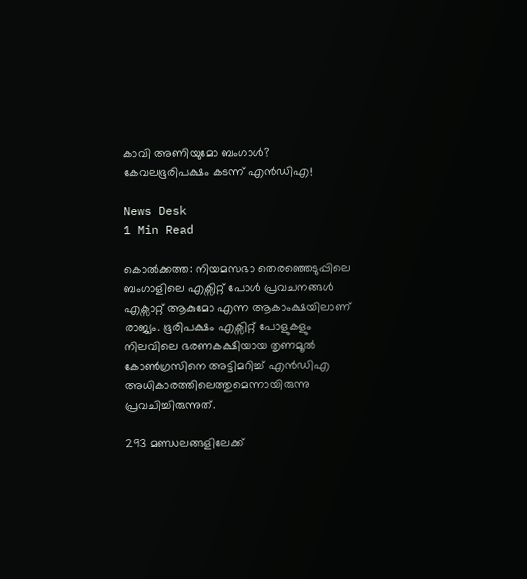കാവി അണിയുമോ ബംഗാൾ? കേവലഭൂരിപക്ഷം കടന്ന് എൻഡിഎ!

News Desk
1 Min Read

കൊൽക്കത്ത: നിയമസഭാ തെരഞ്ഞെടുപ്പിലെ ബംഗാളിലെ എക്സിറ്റ് പോൾ പ്രവചനങ്ങൾ എക്സാറ്റ് ആകുമോ എന്ന ആകാംക്ഷയിലാണ് രാജ്യം. ഭൂരിപക്ഷം എക്സിറ്റ് പോളുകളും നിലവിലെ ഭരണകക്ഷിയായ തൃണമൂൽ കോൺഗ്രസിനെ അട്ടിമറിച്ച് എൻഡിഎ അധികാരത്തിലെത്തുമെന്നായിരുന്നു പ്രവചിച്ചിരുന്നുത്.

293 മണ്ഡലങ്ങളിലേക്ക്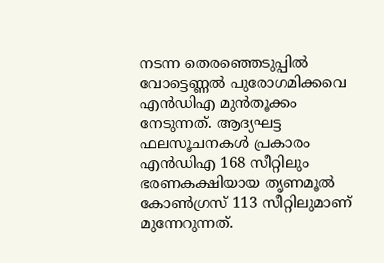നടന്ന തെരഞ്ഞെടുപ്പിൽ വോട്ടെണ്ണൽ പുരോഗമിക്കവെ എൻഡിഎ മുൻതൂക്കം നേടുന്നത്. ആദ്യഘട്ട ഫലസൂചനകൾ പ്രകാരം എൻഡിഎ 168 സീറ്റിലും ഭരണകക്ഷിയായ തൃണമൂൽ കോൺഗ്രസ് 113 സീറ്റിലുമാണ് മുന്നേറുന്നത്.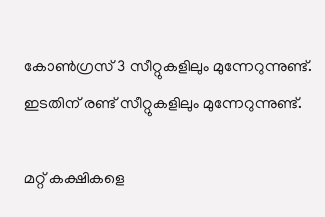കോൺഗ്രസ് 3 സീറ്റുകളിലും മുന്നേറുന്നുണ്ട്. ഇടതിന് രണ്ട് സീറ്റുകളിലും മുന്നേറുന്നുണ്ട്.

മറ്റ് കക്ഷികളെ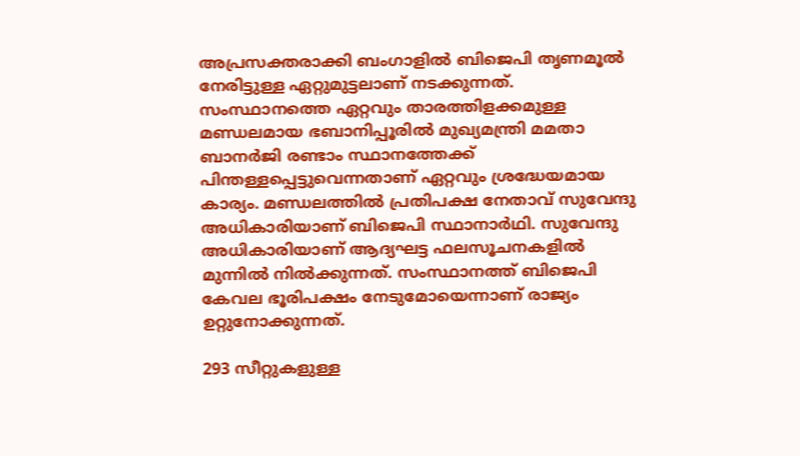അപ്രസക്തരാക്കി ബംഗാളിൽ ബിജെപി തൃണമൂൽ നേരിട്ടുള്ള ഏറ്റുമുട്ടലാണ് നടക്കുന്നത്. സംസ്ഥാനത്തെ ഏറ്റവും താരത്തിളക്കമുള്ള മണ്ഡലമായ ഭബാനിപ്പൂരിൽ മുഖ്യമന്ത്രി മമതാ ബാനർജി രണ്ടാം സ്ഥാനത്തേക്ക് പിന്തള്ളപ്പെട്ടുവെന്നതാണ് ഏറ്റവും ശ്രദ്ധേയമായ കാര്യം. മണ്ഡലത്തിൽ പ്രതിപക്ഷ നേതാവ് സുവേന്ദു അധികാരിയാണ് ബിജെപി സ്ഥാനാർഥി. സുവേന്ദു അധികാരിയാണ് ആദ്യഘട്ട ഫലസൂചനകളിൽ മുന്നിൽ നിൽക്കുന്നത്. സംസ്ഥാനത്ത് ബിജെപി കേവല ഭൂരിപക്ഷം നേടുമോയെന്നാണ് രാജ്യം ഉറ്റുനോക്കുന്നത്.

293 സീറ്റുകളുള്ള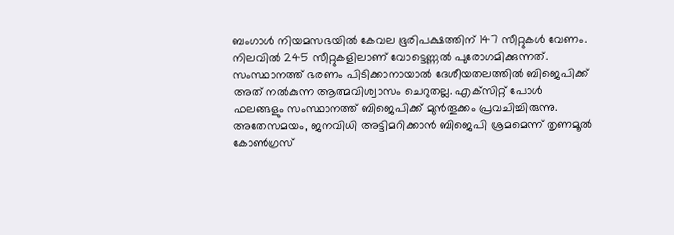ബംഗാൾ നിയമസഭയിൽ കേവല ഭൂരിപക്ഷത്തിന് 147 സീറ്റുകൾ വേണം. നിലവിൽ 245 സീറ്റുകളിലാണ് വോട്ടെണ്ണൽ പുരോഗമിക്കുന്നത്. സംസ്ഥാനത്ത് ഭരണം പിടിക്കാനായാൽ ദേശീയതലത്തിൽ ബിജെപിക്ക് അത് നൽകുന്ന ആത്മവിശ്വാസം ചെറുതല്ല. എക്‌സിറ്റ് പോൾ ഫലങ്ങളും സംസ്ഥാനത്ത് ബിജെപിക്ക് മുൻതൂക്കം പ്രവചിച്ചിരുന്നു. അതേസമയം, ജനവിധി അട്ടിമറിക്കാൻ ബിജെപി ശ്രമമെന്ന് തൃണമൂൽ കോൺഗ്രസ്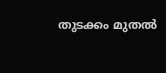തുടക്കം മുതൽ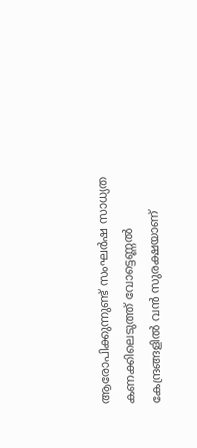ആരോപിക്കുന്നുണ്ട് സംഘർഷ സാധ്യത കണക്കിലെടുത്ത് വോട്ടെണ്ണൽ കേന്ദ്രങ്ങളിൽ വൻ സുരക്ഷയാണ്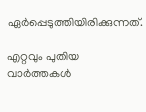ഏർപ്പെടുത്തിയിരിക്കുന്നത്.

എറ്റവും പുതിയ വാർത്തകൾ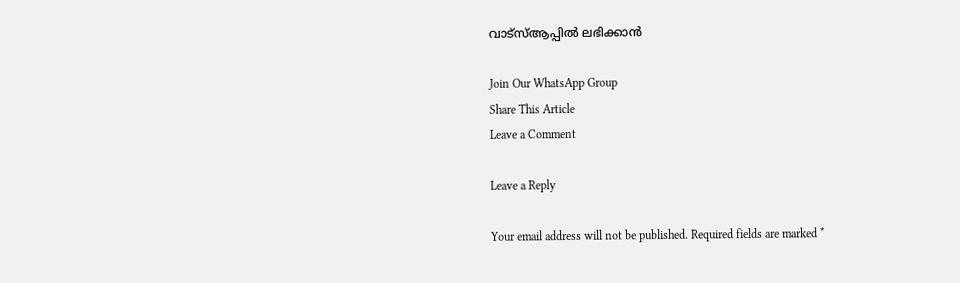വാട്സ്ആപ്പിൽ ലഭിക്കാൻ

Join Our WhatsApp Group
Share This Article
Leave a Comment

Leave a Reply

Your email address will not be published. Required fields are marked *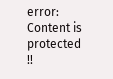error: Content is protected !!